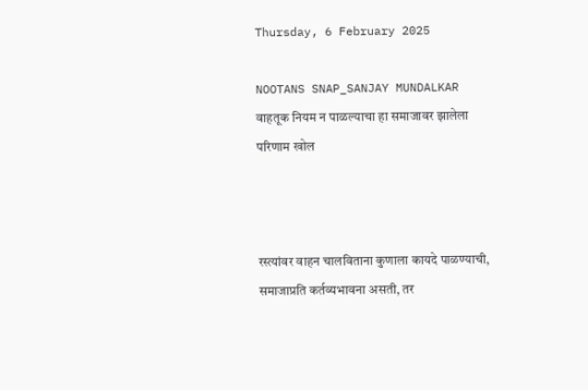Thursday, 6 February 2025

NOOTANS SNAP_SANJAY MUNDALKAR वाहतूक नियम न पाळल्याचा हा समाजावर झालेला परिणाम खोल



रस्त्यांवर वाहन चालविताना कुणाला कायदे पाळण्याची, समाजाप्रति कर्तव्यभावना असती, तर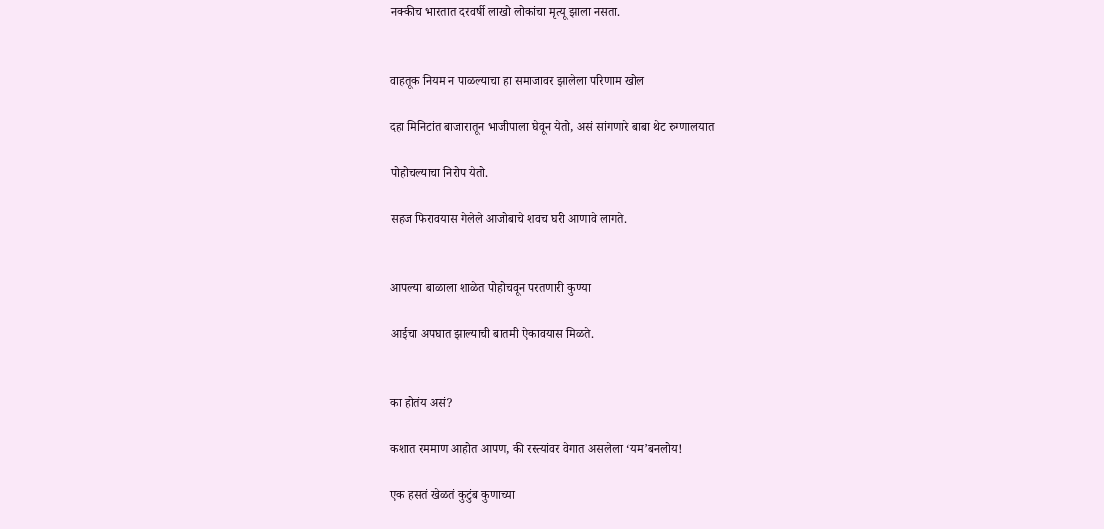नक्कीच भारतात दरवर्षी लाखो लोकांचा मृत्यू झाला नसता.


वाहतूक नियम न पाळल्याचा हा समाजावर झालेला परिणाम खोल

दहा मिनिटांत बाजारातून भाजीपाला घेवून येतो, असं सांगणारे बाबा थेट रुग्णालयात

पोहोचल्याचा निरोप येतो.

सहज फिरावयास गेलेले आजोबाचे शवच घरी आणावे लागते.


आपल्या बाळाला शाळेत पोहोचवून परतणारी कुण्या

आईचा अपघात झाल्याची बातमी ऐकावयास मिळते.


का होतंय असं?

कशात रममाण आहोत आपण, की रस्त्यांवर वेगात असलेला ‘यम’बनलोय!

एक हसतं खेळतं कुटुंब कुणाच्या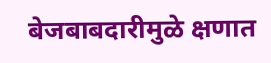बेजबाबदारीमुळे क्षणात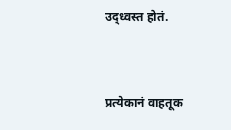उद्ध्वस्त होतं.


प्रत्येकानं वाहतूक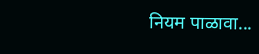नियम पाळावा...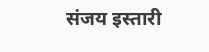संजय इस्तारी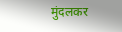मुंदलकर